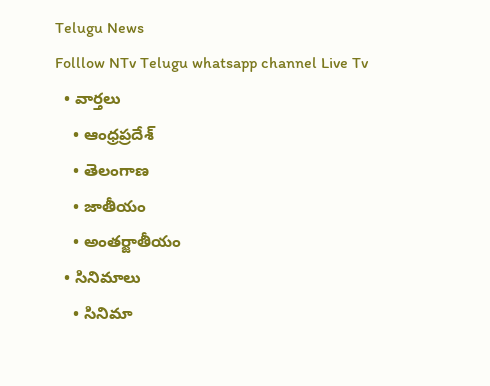Telugu News
Folllow NTv Telugu whatsapp channel Live Tv
  • వార్తలు
    • ఆంధ్రప్రదేశ్
    • తెలంగాణ
    • జాతీయం
    • అంతర్జాతీయం
  • సినిమాలు
    • సినిమా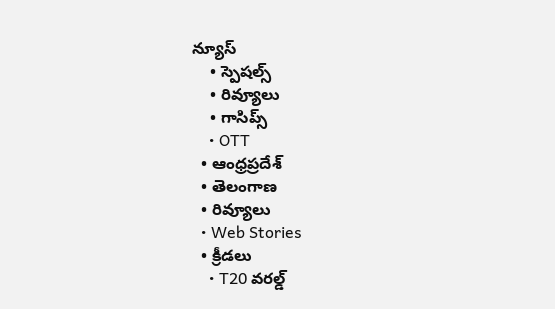న్యూస్
    • స్పెషల్స్
    • రివ్యూలు
    • గాసిప్స్
    • OTT
  • ఆంధ్రప్రదేశ్
  • తెలంగాణ
  • రివ్యూలు
  • Web Stories
  • క్రీడలు
    • T20 వరల్డ్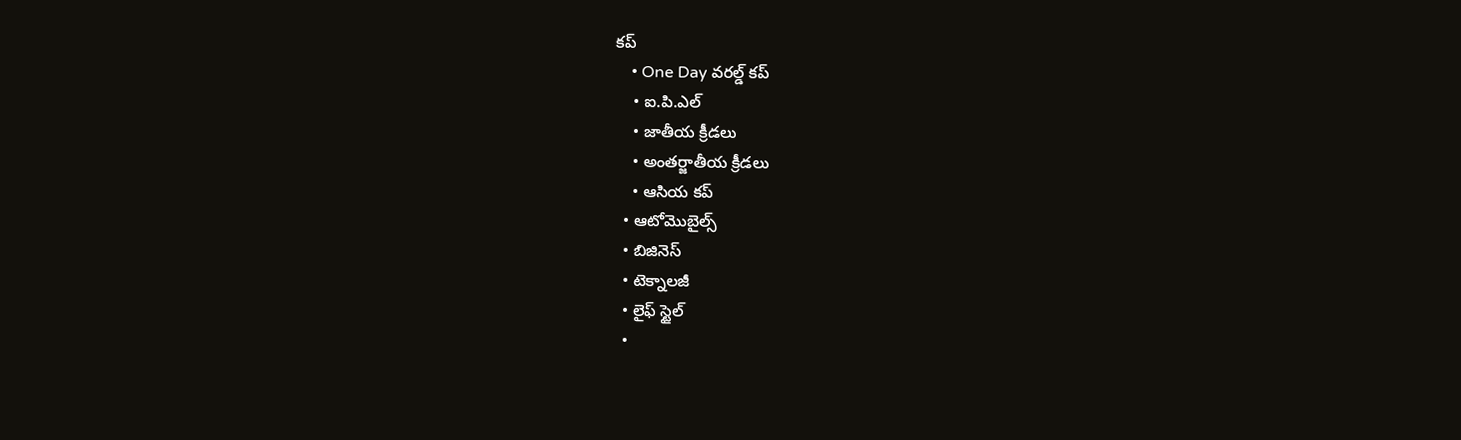కప్
    • One Day వరల్డ్ కప్
    • ఐ.పి.ఎల్
    • జాతీయ క్రీడలు
    • అంతర్జాతీయ క్రీడలు
    • ఆసియ కప్
  • ఆటోమొబైల్స్
  • బిజినెస్‌
  • టెక్నాలజీ
  • లైఫ్ స్టైల్
  •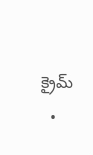క్రైమ్
  •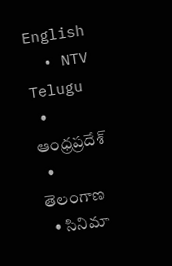English
  • NTV Telugu
  • ఆంధ్రప్రదేశ్
  • తెలంగాణ
  • సినిమా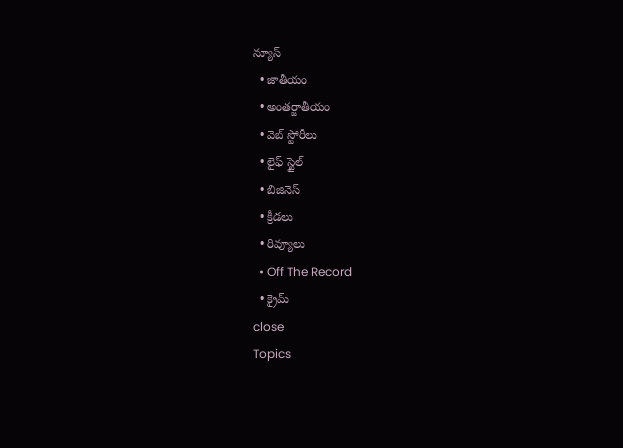న్యూస్
  • జాతీయం
  • అంతర్జాతీయం
  • వెబ్ స్టోరీలు
  • లైఫ్ స్టైల్
  • బిజినెస్‌
  • క్రీడలు
  • రివ్యూలు
  • Off The Record
  • క్రైమ్
close
Topics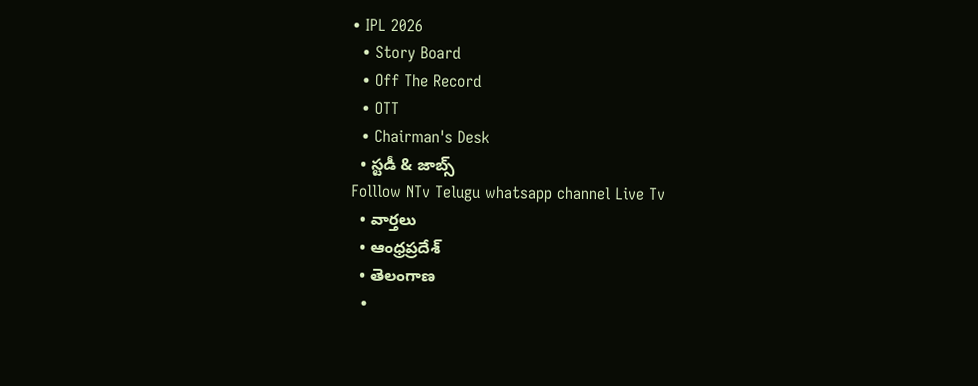• IPL 2026
  • Story Board
  • Off The Record
  • OTT
  • Chairman's Desk
  • స్టడీ & జాబ్స్
Folllow NTv Telugu whatsapp channel Live Tv
  • వార్తలు
  • ఆంధ్రప్రదేశ్
  • తెలంగాణ
  •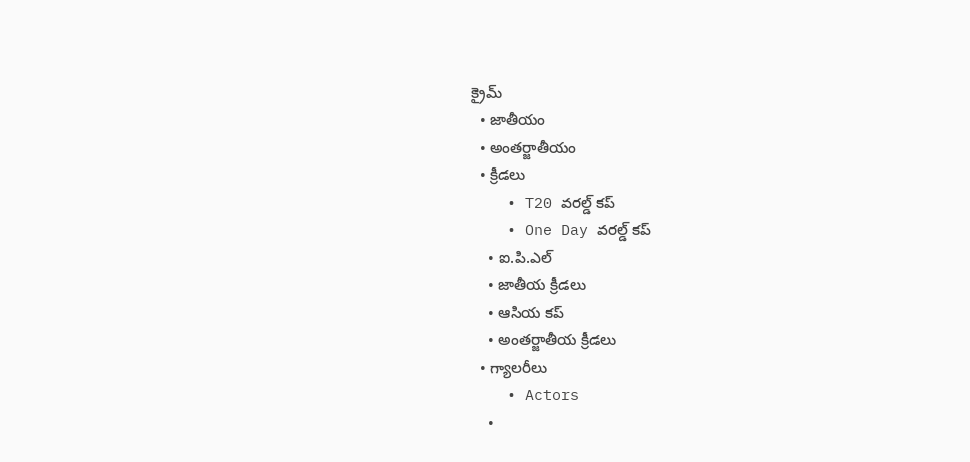క్రైమ్
  • జాతీయం
  • అంతర్జాతీయం
  • క్రీడలు
    • T20 వరల్డ్ కప్
    • One Day వరల్డ్ కప్
    • ఐ.పి.ఎల్
    • జాతీయ క్రీడలు
    • ఆసియ కప్
    • అంతర్జాతీయ క్రీడలు
  • గ్యాలరీలు
    • Actors
    •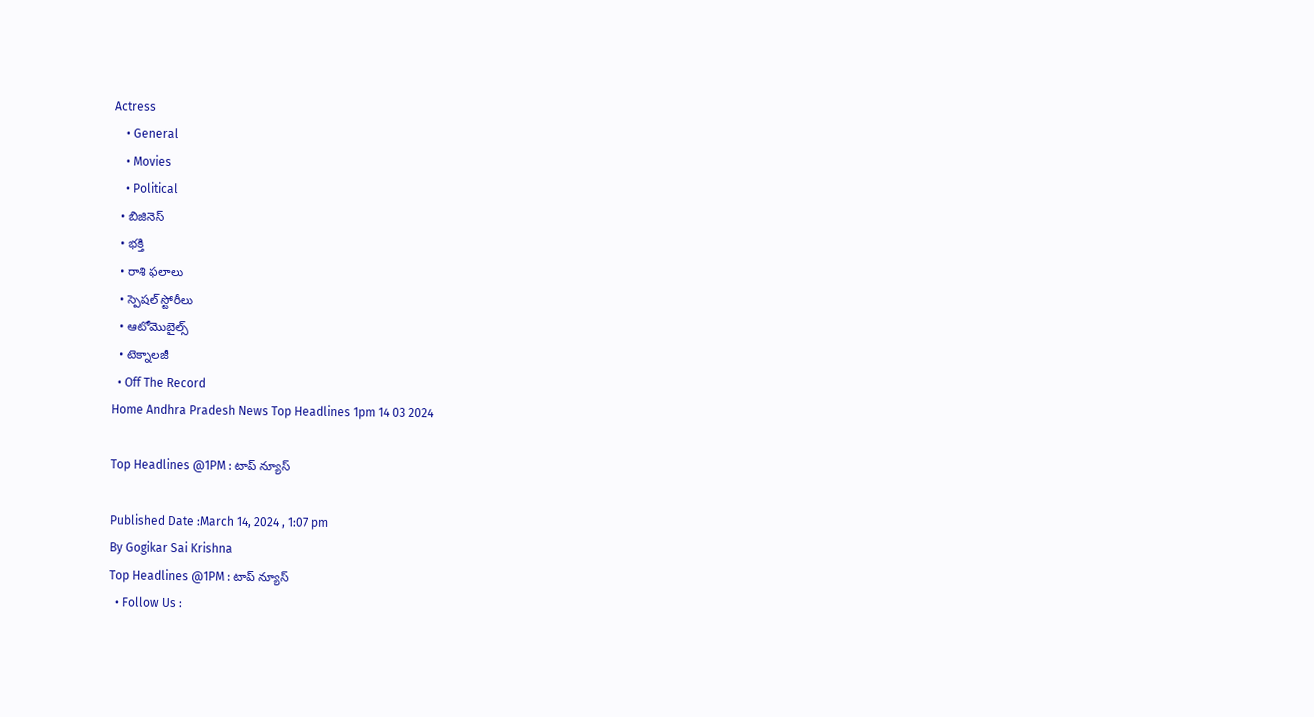Actress
    • General
    • Movies
    • Political
  • బిజినెస్‌
  • భక్తి
  • రాశి ఫలాలు
  • స్పెషల్‌ స్టోరీలు
  • ఆటోమొబైల్స్
  • టెక్నాలజీ
  • Off The Record
Home Andhra Pradesh News Top Headlines 1pm 14 03 2024

Top Headlines @1PM : టాప్‌ న్యూస్‌

Published Date :March 14, 2024 , 1:07 pm
By Gogikar Sai Krishna
Top Headlines @1PM : టాప్‌ న్యూస్‌
  • Follow Us :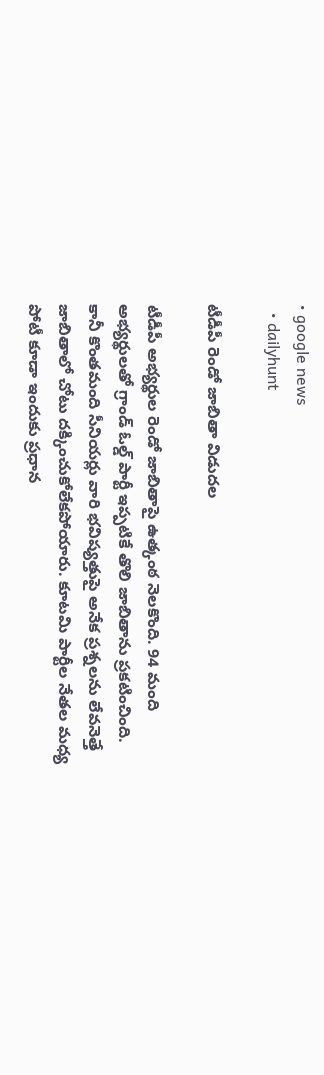• google news
  • dailyhunt

టీడీపీ రెండో జాబితా విడుదల

టీడీపీ అభ్యర్థుల రెండో జాబితాపై ఉత్కంఠ నెలకొంది. 94 మంది అభ్యర్థులతో గ్రాండ్ ఓల్డ్ పార్టీ ఇప్పటికే తొలి జాబితాను ప్రకటించింది. కానీ కొంతమంది సీనియర్లు వారి భవిష్యత్తుపై అనేక ప్రశ్నలను లేవనెత్తే జాబితాలో చోటు దక్కించుకోలేకపోయారు. కూటమి పార్టీల నేతల మధ్య పోటీ కూడా ఇందుకు ప్రధాన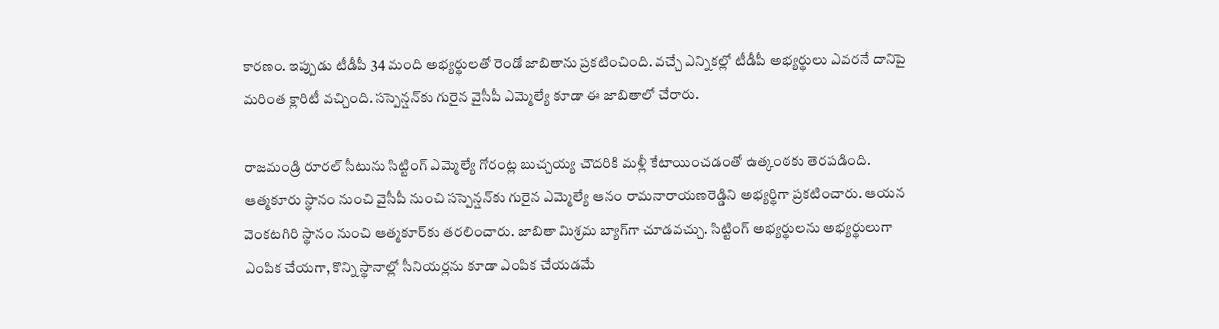కారణం. ఇప్పుడు టీడీపీ 34 మంది అభ్యర్థులతో రెండో జాబితాను ప్రకటించింది. వ‌చ్చే ఎన్నిక‌ల్లో టీడీపీ అభ్య‌ర్థులు ఎవ‌ర‌నే దానిపై మ‌రింత క్లారిటీ వ‌చ్చింది. సస్పెన్షన్‌కు గురైన వైసీపీ ఎమ్మెల్యే కూడా ఈ జాబితాలో చేరారు.

రాజమండ్రి రూరల్‌ సీటును సిట్టింగ్‌ ఎమ్మెల్యే గోరంట్ల బుచ్చయ్య చౌదరికి మళ్లీ కేటాయించడంతో ఉత్కంఠకు తెరపడింది. ఆత్మకూరు స్థానం నుంచి వైసీపీ నుంచి సస్పెన్షన్‌కు గురైన ఎమ్మెల్యే ఆనం రామనారాయణరెడ్డిని అభ్యర్థిగా ప్రకటించారు. ఆయన వెంకటగిరి స్థానం నుంచి ఆత్మకూర్‌కు తరలించారు. జాబితా మిశ్రమ బ్యాగ్‌గా చూడవచ్చు. సిట్టింగ్ అభ్యర్థులను అభ్యర్థులుగా ఎంపిక చేయగా, కొన్ని స్థానాల్లో సీనియర్లను కూడా ఎంపిక చేయడమే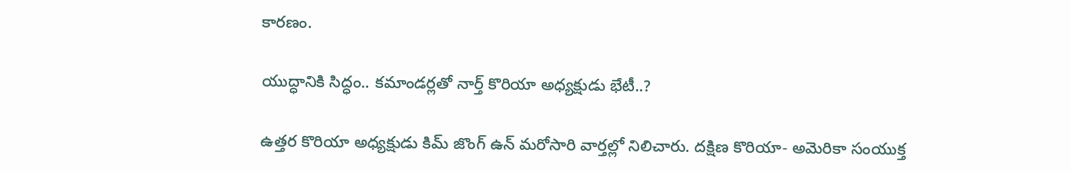కారణం.

యుద్ధానికి సిద్ధం.. కమాండర్లతో నార్త్ కొరియా అధ్యక్షుడు భేటీ..?

ఉత్తర కొరియా అధ్యక్షుడు కిమ్ జొంగ్ ఉన్ మరోసారి వార్తల్లో నిలిచారు. దక్షిణ కొరియా- అమెరికా సంయుక్త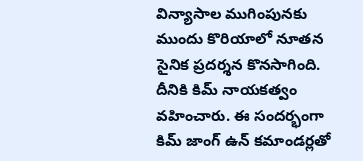విన్యాసాల ముగింపునకు ముందు కొరియాలో నూతన సైనిక ప్రదర్శన కొనసాగింది. దీనికి కిమ్ నాయకత్వం వహించారు. ఈ సందర్భంగా కిమ్ జాంగ్ ఉన్ కమాండర్లతో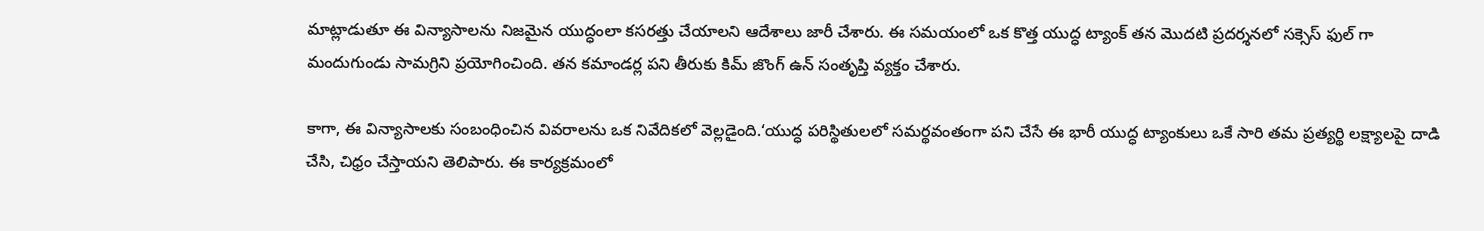మాట్లాడుతూ ఈ విన్యాసాలను నిజమైన యుద్ధంలా కసరత్తు చేయాలని ఆదేశాలు జారీ చేశారు. ఈ సమయంలో ఒక కొత్త యుద్ధ ట్యాంక్ తన మొదటి ప్రదర్శనలో సక్సెస్ ఫుల్ గా మందుగుండు సామగ్రిని ప్రయోగించింది. తన కమాండర్ల పని తీరుకు కిమ్ జొంగ్ ఉన్ సంతృప్తి వ్యక్తం చేశారు.

కాగా, ఈ విన్యాసాలకు సంబంధించిన వివరాలను ఒక నివేదికలో వెల్లడైంది.‘యుద్ధ పరిస్థితులలో సమర్థవంతంగా పని చేసే ఈ భారీ యుద్ధ ట్యాంకులు ఒకే సారి తమ ప్రత్యర్థి లక్ష్యాలపై దాడి చేసి, చిధ్రం చేస్తాయని తెలిపారు. ఈ కార్యక్రమంలో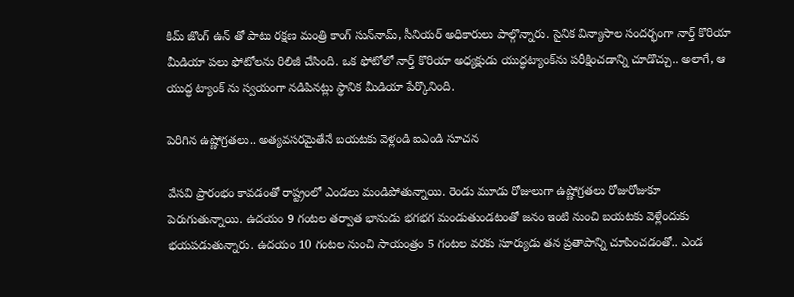కిమ్ జొంగ్ ఉన్ తో పాటు రక్షణ మంత్రి కాంగ్‌ సున్‌నామ్‌, సీనియర్‌ అధికారులు పాల్గొన్నారు. సైనిక విన్యాసాల సందర్భంగా నార్త్ కొరియా మీడియా పలు ఫోటోలను రిలిజీ చేసింది. ఒక ఫోటోలో నార్త్ కొరియా అధ్యక్షుడు యుద్ధట్యాంక్‌ను పరీక్షించడాన్ని చూడొచ్చు.. అలాగే, ఆ యుద్ధ ట్యాంక్ ను స్వయంగా నడిపినట్లు స్థానిక మీడియా పేర్కొనింది.

పెరిగిన ఉష్ణోగ్రతలు.. అత్యవసరమైతేనే బయటకు వెళ్లండి ఐఎండి సూచన

వేసవి ప్రారంభం కావడంతో రాష్ట్రంలో ఎండలు మండిపోతున్నాయి. రెండు మూడు రోజులుగా ఉష్ణోగ్రతలు రోజురోజుకూ పెరుగుతున్నాయి. ఉదయం 9 గంటల తర్వాత భానుడు భగభగ మండుతుండటంతో జనం ఇంటి నుంచి బయటకు వెళ్లేందుకు భయపడుతున్నారు. ఉదయం 10 గంటల నుంచి సాయంత్రం 5 గంటల వరకు సూర్యుడు తన ప్రతాపాన్ని చూపించడంతో.. ఎండ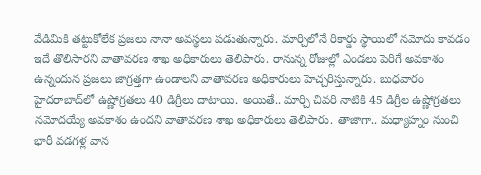వేడిమికి తట్టుకోలేక ప్రజలు నానా అవస్థలు పడుతున్నారు. మార్చిలోనే రికార్డు స్థాయిలో నమోదు కావడం ఇదే తొలిసారని వాతావరణ శాఖ అధికారులు తెలిపారు. రానున్న రోజుల్లో ఎండలు పెరిగే అవకాశం ఉన్నందున ప్రజలు జాగ్రత్తగా ఉండాలని వాతావరణ అధికారులు హెచ్చరిస్తున్నారు. బుధవారం హైదరాబాద్‌లో ఉష్ణోగ్రతలు 40 డిగ్రీలు దాటాయి. అయితే.. మార్చి చివరి నాటికి 45 డిగ్రీల ఉష్ణోగ్రతలు నమోదయ్యే అవకాశం ఉందని వాతావరణ శాఖ అధికారులు తెలిపారు. తాజాగా.. మధ్యాహ్నం నుంచి భారీ వడగళ్ల వాన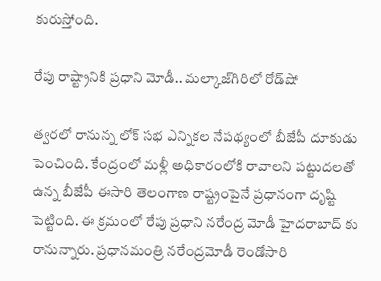కురుస్తోంది.

రేపు రాష్ట్రానికి ప్రధాని మోడీ.. మల్కాజ్‌గిరిలో రోడ్‌షో

త్వరలో రానున్న లోక్ సభ ఎన్నికల నేపథ్యంలో బీజేపీ దూకుడు పెంచింది. కేంద్రంలో మళ్లీ అధికారంలోకి రావాలని పట్టుదలతో ఉన్న బీజేపీ ఈసారి తెలంగాణ రాష్ట్రంపైనే ప్రధానంగా దృష్టి పెట్టింది. ఈ క్రమంలో రేపు ప్రధాని నరేంద్ర మోడీ హైదరాబాద్ కు రానున్నారు. ప్రధానమంత్రి నరేంద్రమోడీ రెండోసారి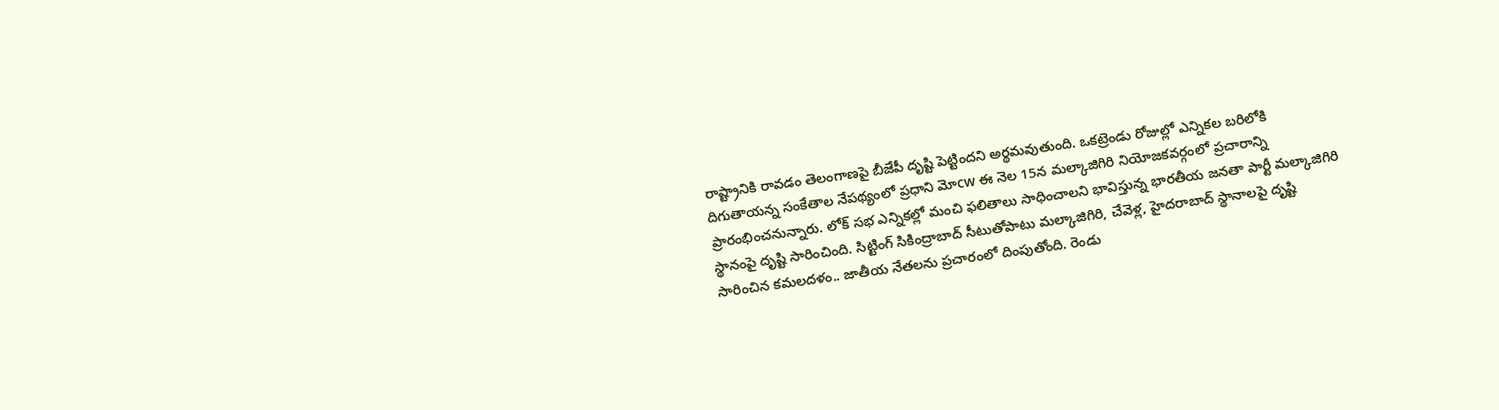రాష్ట్రానికి రావడం తెలంగాణపై బీజేపీ దృష్టి పెట్టిందని అర్థమవుతుంది. ఒకట్రెండు రోజుల్లో ఎన్నికల బరిలోకి దిగుతాయన్న సంకేతాల నేపథ్యంలో ప్రధాని మోcw ఈ నెల 15న మల్కాజిగిరి నియోజకవర్గంలో ప్రచారాన్ని ప్రారంభించనున్నారు. లోక్ సభ ఎన్నికల్లో మంచి ఫలితాలు సాధించాలని భావిస్తున్న భారతీయ జనతా పార్టీ మల్కాజిగిరి స్థానంపై దృష్టి సారించింది. సిట్టింగ్ సికింద్రాబాద్ సీటుతోపాటు మల్కాజిగిరి, చేవెళ్ల, హైదరాబాద్ స్థానాలపై దృష్టి సారించిన కమలదళం.. జాతీయ నేతలను ప్రచారంలో దింపుతోంది. రెండు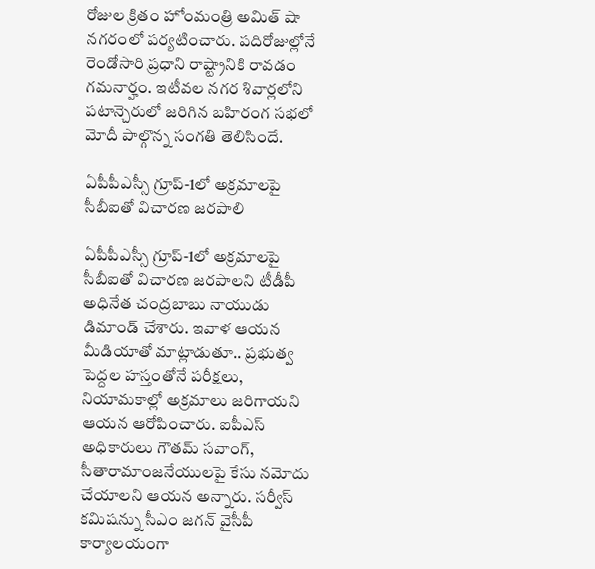రోజుల క్రితం హోంమంత్రి అమిత్ షా నగరంలో పర్యటించారు. పదిరోజుల్లోనే రెండోసారి ప్రధాని రాష్ట్రానికి రావడం గమనార్హం. ఇటీవల నగర శివార్లలోని పటాన్చెరులో జరిగిన బహిరంగ సభలో మోదీ పాల్గొన్న సంగతి తెలిసిందే.

ఏపీపీఎస్సీ గ్రూప్-1లో అక్రమాలపై సీబీఐతో విచారణ జరపాలి

ఏపీపీఎస్సీ గ్రూప్-1లో అక్రమాలపై సీబీఐతో విచారణ జరపాలని టీడీపీ అధినేత చంద్రబాబు నాయుడు డిమాండ్‌ చేశారు. ఇవాళ ఆయన మీడియాతో మాట్లాడుతూ.. ప్రభుత్వ పెద్దల హస్తంతోనే పరీక్షలు, నియామకాల్లో అక్రమాలు జరిగాయని ఆయన ఆరోపించారు. ఐపీఎస్ అధికారులు గౌతమ్ సవాంగ్, సీతారామాంజనేయులపై కేసు నమోదు చేయాలని ఆయన అన్నారు. సర్వీస్ కమిషన్ను సీఎం జగన్ వైసీపీ కార్యాలయంగా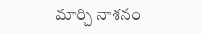మార్చి నాశనం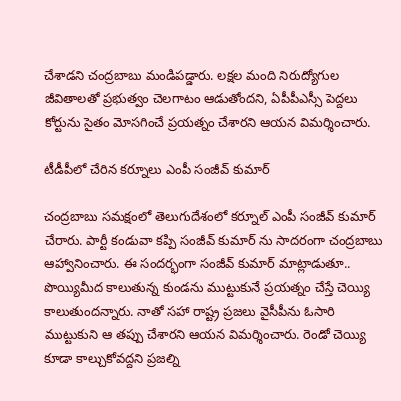చేశాడని చంద్రబాబు మండిపడ్డారు. లక్షల మంది నిరుద్యోగుల జీవితాలతో ప్రభుత్వం చెలగాటం ఆడుతోందని, ఏపీపీఎస్సీ పెద్దలు కోర్టును సైతం మోసగించే ప్రయత్నం చేశారని ఆయన విమర్శించారు.

టీడీపీలో చేరిన కర్నూలు ఎంపీ సంజీవ్ కుమార్

చంద్రబాబు సమక్షంలో తెలుగుదేశంలో కర్నూల్ ఎంపీ సంజీవ్ కుమార్ చేరారు. పార్టీ కండువా కప్పి సంజీవ్ కుమార్ ను సాదరంగా చంద్రబాబు ఆహ్వానించారు. ఈ సందర్భంగా సంజీవ్ కుమార్ మాట్లాడుతూ.. పొయ్యిమీద కాలుతున్న కుండను ముట్టుకునే ప్రయత్నం చేస్తే చెయ్యి కాలుతుందన్నారు. నాతో సహా రాష్ట్ర ప్రజలు వైసీపీను ఓసారి ముట్టుకుని ఆ తప్పు చేశారని ఆయన విమర్శించారు. రెండో చెయ్యి కూడా కాల్చుకోవద్దని ప్రజల్ని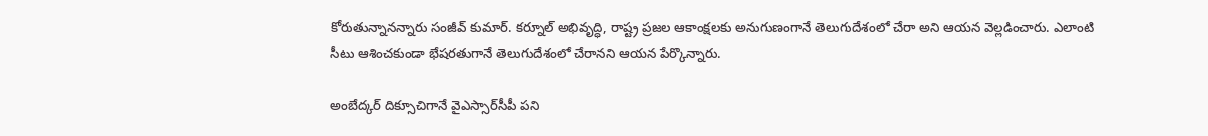కోరుతున్నానన్నారు సంజీవ్‌ కుమార్‌. కర్నూల్ అభివృద్ధి, రాష్ట్ర ప్రజల ఆకాంక్షలకు అనుగుణంగానే తెలుగుదేశంలో చేరా అని ఆయన వెల్లడించారు. ఎలాంటి సీటు ఆశించకుండా భేషరతుగానే తెలుగుదేశంలో చేరానని ఆయన పేర్కొన్నారు.

అంబేద్కర్ దిక్సూచిగానే వైఎస్సార్‌సీపీ పని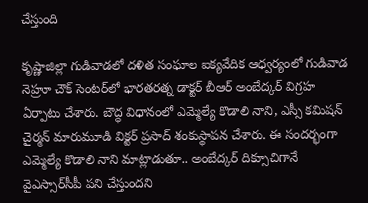చేస్తుంది

కృష్ణాజిల్లా గుడివాడలో దళిత సంఘాల ఐక్యవేదిక ఆధ్వర్యంలో గుడివాడ నెహ్రూ చౌక్ సెంటర్‌లో భారతరత్న డాక్టర్ బీఆర్ అంబేద్కర్ విగ్రహ ఏర్పాటు చేశారు. బౌద్ధ విధానంలో ఎమ్మెల్యే కొడాలి నాని, ఎస్సీ కమిషన్ చైర్మన్ మారుమూడి విక్టర్ ప్రసాద్ శంకుస్థాపన చేశారు. ఈ సందర్భంగా ఎమ్మెల్యే కొడాలి నాని మాట్లాడుతూ.. అంబేద్కర్ దిక్సూచిగానే వైఎస్సార్‌సీపీ పని చేస్తుందని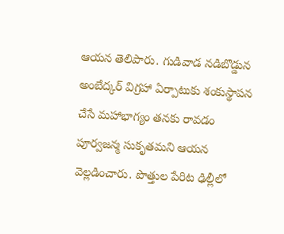ఆయన తెలిపారు. గుడివాడ నడిబొడ్డున అంబేద్కర్ విగ్రహా ఏర్పాటుకు శంకుస్థాపన చేసే మహాభాగ్యం తనకు రావడం పూర్వజన్మ సుకృతమని ఆయన వెల్లడించారు. పొత్తుల పేరిట ఢిల్లీలో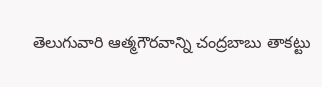తెలుగువారి ఆత్మగౌరవాన్ని చంద్రబాబు తాకట్టు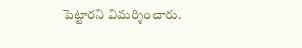పెట్టారని విమర్శించారు.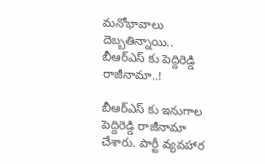మనోభావాలు దెబ్బతిన్నాయి.. బీఆర్‌ఎస్‌ కు పెద్దిరెడ్డి రాజీనామా..!

బీఆర్‌ఎస్‌ కు ఇనుగాల పెద్దిరెడ్డి రాజీనామా చేశారు. పార్టీ వ్యవహార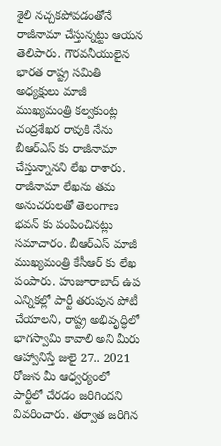శైలి నచ్చకపోవడంతోనే రాజీనామా చేస్తున్నట్టు ఆయన తెలిపారు. గౌరవనీయులైన భారత రాష్ట్ర సమితి అధ్యక్షులు మాజీ ముఖ్యమంత్రి కల్వకుంట్ల చంద్రశేఖర రావుకి నేను బీఆర్ఎస్ కు రాజీనామా చేస్తున్నానని లేఖ రాశారు. రాజీనామా లేఖను తమ అనుచరులతో తెలంగాణ భవన్ కు పంపించినట్లు సమాచారం. బీఆర్‌ఎస్‌ మాజీ ముఖ్యమంత్రి కేసీఆర్‌ కు లేఖ పంపారు. హుజూరాబాద్‌ ఉప ఎన్నికల్లో పార్టీ తరుపున పోటీ చేయాలని, రాష్ట్ర అభివృద్ధిలో భాగస్వామి కావాలి అని మీరు ఆహ్వానిస్తే జులై 27.. 2021 రోజున మీ ఆధ్వర్యంలో పార్టీలో చేరడం జరిగిందని వివరించారు. తర్వాత జరిగిన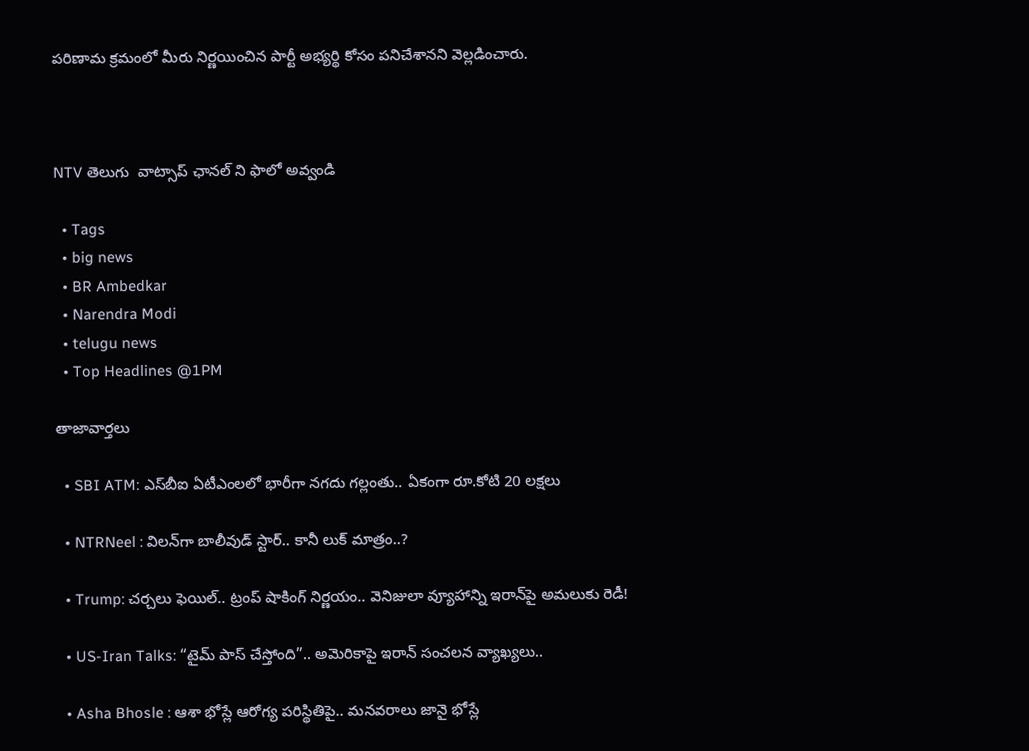పరిణామ క్రమంలో మీరు నిర్ణయించిన పార్టీ అభ్యర్థి కోసం పనిచేశానని వెల్లడించారు.



NTV తెలుగు  వాట్సాప్ ఛానల్ ని ఫాలో అవ్వండి

  • Tags
  • big news
  • BR Ambedkar
  • Narendra Modi
  • telugu news
  • Top Headlines @1PM

తాజావార్తలు

  • SBI ATM: ఎస్‌బీఐ ఏటీఎంలలో భారీగా నగదు గల్లంతు.. ఏకంగా రూ.కోటి 20 లక్షలు

  • NTRNeel : విలన్‌గా బాలీవుడ్ స్టార్.. కానీ లుక్ మాత్రం..?

  • Trump: చర్చలు ఫెయిల్.. ట్రంప్ షాకింగ్ నిర్ణయం.. వెనిజులా వ్యూహాన్ని ఇరాన్‌పై అమలుకు రెడీ!

  • US-Iran Talks: “టైమ్‌ పాస్ చేస్తోంది”.. అమెరికాపై ఇరాన్ సంచలన వ్యాఖ్యలు..

  • Asha Bhosle : ఆశా భోస్లే ఆరోగ్య పరిస్థితిపై.. మనవరాలు జానై భోస్లే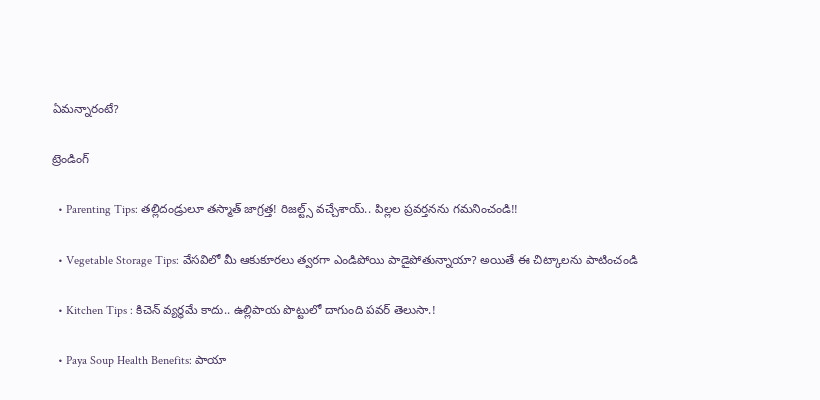ఏమన్నారంటే?

ట్రెండింగ్‌

  • Parenting Tips: తల్లిదండ్రులూ తస్మాత్ జాగ్రత్త! రిజల్ట్స్ వచ్చేశాయ్.. పిల్లల ప్రవర్తనను గమనించండి!!

  • Vegetable Storage Tips: వేసవిలో మీ ఆకుకూరలు త్వరగా ఎండిపోయి పాడైపోతున్నాయా? అయితే ఈ చిట్కాలను పాటించండి

  • Kitchen Tips : కిచెన్ వ్యర్థమే కాదు.. ఉల్లిపాయ పొట్టులో దాగుంది పవర్ తెలుసా.!

  • Paya Soup Health Benefits: పాయా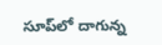సూప్‌లో దాగున్న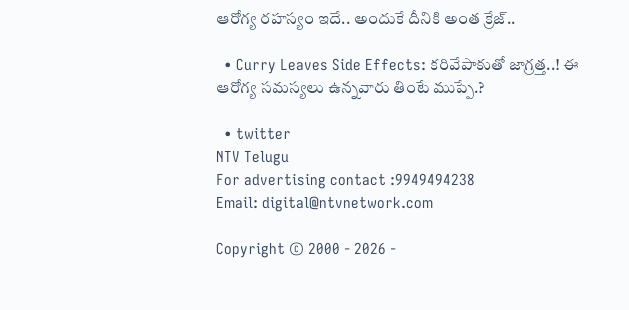ఆరోగ్య రహస్యం ఇదే.. అందుకే దీనికి అంత క్రేజ్‌..

  • Curry Leaves Side Effects: కరివేపాకుతో జాగ్రత్త..! ఈ ఆరోగ్య సమస్యలు ఉన్నవారు తింటే ముప్పే.?

  • twitter
NTV Telugu
For advertising contact :9949494238
Email: digital@ntvnetwork.com

Copyright © 2000 - 2026 -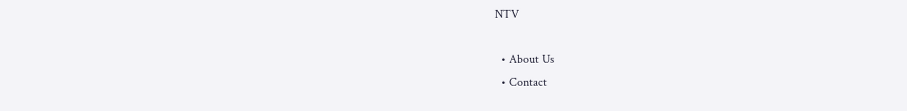NTV

  • About Us
  • Contact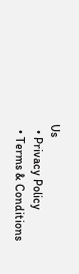Us
  • Privacy Policy
  • Terms & Conditions